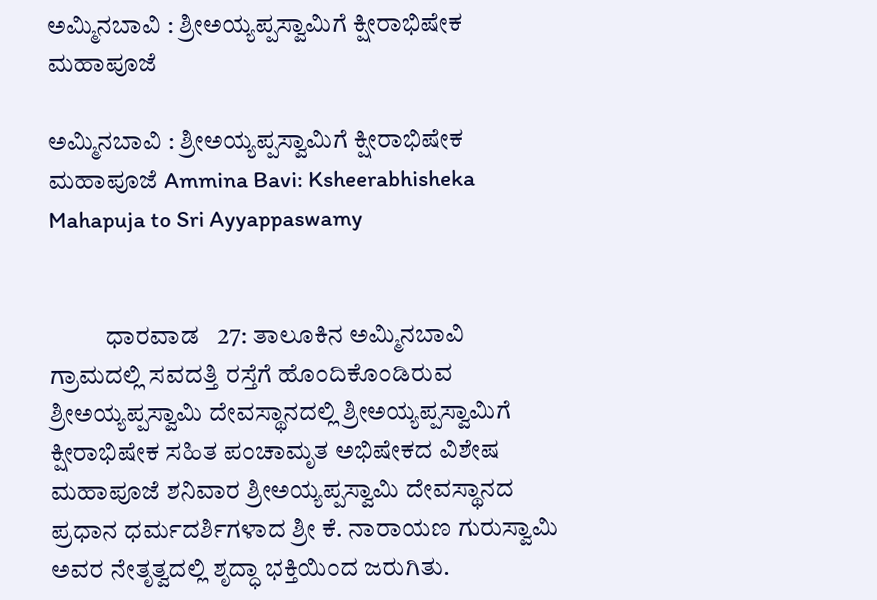ಅಮ್ಮಿನಬಾವಿ : ಶ್ರೀಅಯ್ಯಪ್ಪಸ್ವಾಮಿಗೆ ಕ್ಷೀರಾಭಿಷೇಕ ಮಹಾಪೂಜೆ

ಅಮ್ಮಿನಬಾವಿ : ಶ್ರೀಅಯ್ಯಪ್ಪಸ್ವಾಮಿಗೆ ಕ್ಷೀರಾಭಿಷೇಕ ಮಹಾಪೂಜೆ Ammina Bavi: Ksheerabhisheka Mahapuja to Sri Ayyappaswamy


           ಧಾರವಾಡ   27: ತಾಲೂಕಿನ ಅಮ್ಮಿನಬಾವಿ ಗ್ರಾಮದಲ್ಲಿ ಸವದತ್ತಿ ರಸ್ತೆಗೆ ಹೊಂದಿಕೊಂಡಿರುವ ಶ್ರೀಅಯ್ಯಪ್ಪಸ್ವಾಮಿ ದೇವಸ್ಥಾನದಲ್ಲಿ ಶ್ರೀಅಯ್ಯಪ್ಪಸ್ವಾಮಿಗೆ ಕ್ಷೀರಾಭಿಷೇಕ ಸಹಿತ ಪಂಚಾಮೃತ ಅಭಿಷೇಕದ ವಿಶೇಷ ಮಹಾಪೂಜೆ ಶನಿವಾರ ಶ್ರೀಅಯ್ಯಪ್ಪಸ್ವಾಮಿ ದೇವಸ್ಥಾನದ ಪ್ರಧಾನ ಧರ್ಮದರ್ಶಿಗಳಾದ ಶ್ರೀ ಕೆ. ನಾರಾಯಣ ಗುರುಸ್ವಾಮಿ ಅವರ ನೇತೃತ್ವದಲ್ಲಿ ಶೃದ್ಧಾ ಭಕ್ತಿಯಿಂದ ಜರುಗಿತು.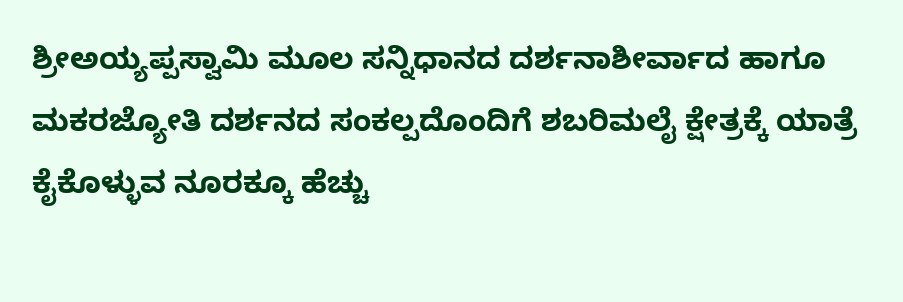ಶ್ರೀಅಯ್ಯಪ್ಪಸ್ವಾಮಿ ಮೂಲ ಸನ್ನಿಧಾನದ ದರ್ಶನಾಶೀರ್ವಾದ ಹಾಗೂ ಮಕರಜ್ಯೋತಿ ದರ್ಶನದ ಸಂಕಲ್ಪದೊಂದಿಗೆ ಶಬರಿಮಲೈ ಕ್ಷೇತ್ರಕ್ಕೆ ಯಾತ್ರೆ ಕೈಕೊಳ್ಳುವ ನೂರಕ್ಕೂ ಹೆಚ್ಚು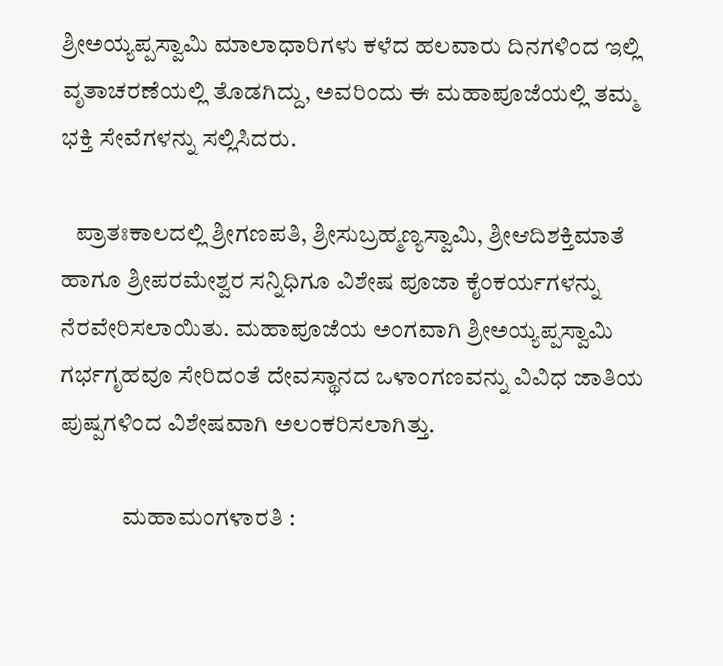ಶ್ರೀಅಯ್ಯಪ್ಪಸ್ವಾಮಿ ಮಾಲಾಧಾರಿಗಳು ಕಳೆದ ಹಲವಾರು ದಿನಗಳಿಂದ ಇಲ್ಲಿ ವೃತಾಚರಣೆಯಲ್ಲಿ ತೊಡಗಿದ್ದು, ಅವರಿಂದು ಈ ಮಹಾಪೂಜೆಯಲ್ಲಿ ತಮ್ಮ ಭಕ್ತಿ ಸೇವೆಗಳನ್ನು ಸಲ್ಲಿಸಿದರು.

   ಪ್ರಾತಃಕಾಲದಲ್ಲಿ ಶ್ರೀಗಣಪತಿ, ಶ್ರೀಸುಬ್ರಹ್ಮಣ್ಯಸ್ವಾಮಿ, ಶ್ರೀಆದಿಶಕ್ತಿಮಾತೆ ಹಾಗೂ ಶ್ರೀಪರಮೇಶ್ವರ ಸನ್ನಿಧಿಗೂ ವಿಶೇಷ ಪೂಜಾ ಕೈಂಕರ್ಯಗಳನ್ನು ನೆರವೇರಿಸಲಾಯಿತು. ಮಹಾಪೂಜೆಯ ಅಂಗವಾಗಿ ಶ್ರೀಅಯ್ಯಪ್ಪಸ್ವಾಮಿ ಗರ್ಭಗೃಹವೂ ಸೇರಿದಂತೆ ದೇವಸ್ಥಾನದ ಒಳಾಂಗಣವನ್ನು ವಿವಿಧ ಜಾತಿಯ ಪುಷ್ಪಗಳಿಂದ ವಿಶೇಷವಾಗಿ ಅಲಂಕರಿಸಲಾಗಿತ್ತು.

             ಮಹಾಮಂಗಳಾರತಿ :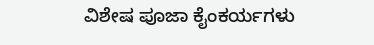ವಿಶೇಷ ಪೂಜಾ ಕೈಂಕರ್ಯಗಳು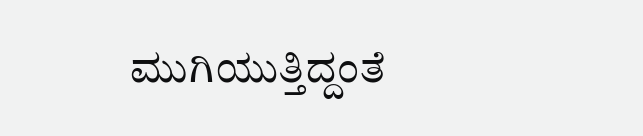ಮುಗಿಯುತ್ತಿದ್ದಂತೆ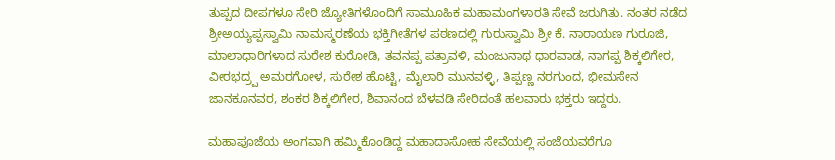ತುಪ್ಪದ ದೀಪಗಳೂ ಸೇರಿ ಜ್ಯೋತಿಗಳೊಂದಿಗೆ ಸಾಮೂಹಿಕ ಮಹಾಮಂಗಳಾರತಿ ಸೇವೆ ಜರುಗಿತು. ನಂತರ ನಡೆದ ಶ್ರೀಅಯ್ಯಪ್ಪಸ್ವಾಮಿ ನಾಮಸ್ಮರಣೆಯ ಭಕ್ತಿಗೀತೆಗಳ ಪಠಣದಲ್ಲಿ ಗುರುಸ್ವಾಮಿ ಶ್ರೀ ಕೆ. ನಾರಾಯಣ ಗುರೂಜಿ, ಮಾಲಾಧಾರಿಗಳಾದ ಸುರೇಶ ಕುರೋಡಿ, ತವನಪ್ಪ ಪತ್ರಾವಳಿ, ಮಂಜುನಾಥ ಧಾರವಾಡ, ನಾಗಪ್ಪ ಶಿಕ್ಕಲಿಗೇರ, ವೀರಭದ್ರ‍್ಪ ಅಮರಗೋಳ, ಸುರೇಶ ಹೊಟ್ಟಿ, ಮೈಲಾರಿ ಮುನವಳ್ಳಿ, ತಿಪ್ಪಣ್ಣ ನರಗುಂದ, ಭೀಮಸೇನ ಜಾನಕೂನವರ, ಶಂಕರ ಶಿಕ್ಕಲಿಗೇರ, ಶಿವಾನಂದ ಬೆಳವಡಿ ಸೇರಿದಂತೆ ಹಲವಾರು ಭಕ್ತರು ಇದ್ದರು.

ಮಹಾಪೂಜೆಯ ಅಂಗವಾಗಿ ಹಮ್ಮಿಕೊಂಡಿದ್ದ ಮಹಾದಾಸೋಹ ಸೇವೆಯಲ್ಲಿ ಸಂಜೆಯವರೆಗೂ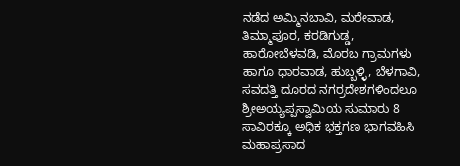ನಡೆದ ಅಮ್ಮಿನಬಾವಿ, ಮರೇವಾಡ, ತಿಮ್ಮಾಪೂರ, ಕರಡಿಗುಡ್ಡ, ಹಾರೋಬೆಳವಡಿ, ಮೊರಬ ಗ್ರಾಮಗಳು ಹಾಗೂ ಧಾರವಾಡ, ಹುಬ್ಬಳ್ಳಿ, ಬೆಳಗಾವಿ, ಸವದತ್ತಿ ದೂರದ ನಗರ‍್ರದೇಶಗಳಿಂದಲೂ ಶ್ರೀಅಯ್ಯಪ್ಪಸ್ವಾಮಿಯ ಸುಮಾರು 8 ಸಾವಿರಕ್ಕೂ ಅಧಿಕ ಭಕ್ತಗಣ ಭಾಗವಹಿಸಿ ಮಹಾಪ್ರಸಾದ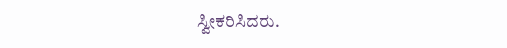ಸ್ವೀಕರಿಸಿದರು.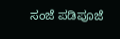ಸಂಜೆ ಪಡಿಪೂಜೆ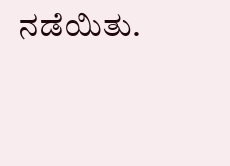ನಡೆಯಿತು.